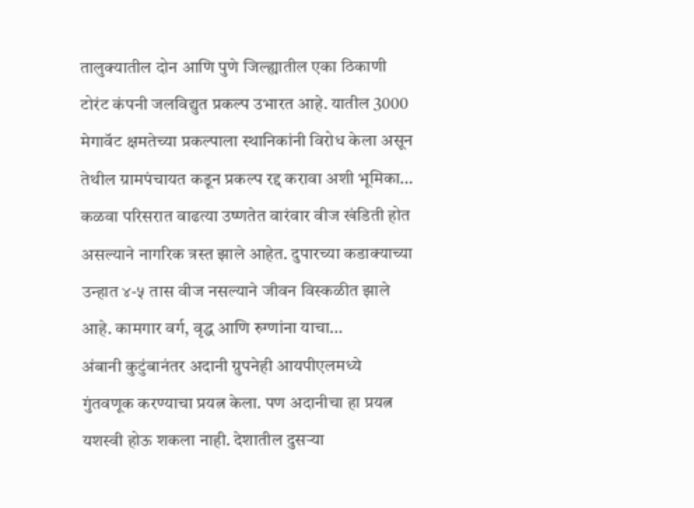तालुक्यातील दोन आणि पुणे जिल्ह्यातील एका ठिकाणी टोरंट कंपनी जलविद्युत प्रकल्प उभारत आहे. यातील 3000 मेगावॅट क्षमतेच्या प्रकल्पाला स्थानिकांनी विरोध केला असून तेथील ग्रामपंचायत कडून प्रकल्प रद्द करावा अशी भूमिका…
कळवा परिसरात वाढत्या उष्णतेत वारंवार वीज खंडिती होत असल्याने नागरिक त्रस्त झाले आहेत. दुपारच्या कडाक्याच्या उन्हात ४-५ तास वीज नसल्याने जीवन विस्कळीत झाले आहे. कामगार वर्ग, वृद्ध आणि रुग्णांना याचा…
अंबानी कुटुंबानंतर अदानी ग्रुपनेही आयपीएलमध्ये गुंतवणूक करण्याचा प्रयत्न केला. पण अदानीचा हा प्रयत्न यशस्वी होऊ शकला नाही. देशातील दुसऱ्या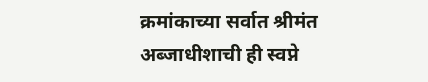क्रमांकाच्या सर्वात श्रीमंत अब्जाधीशाची ही स्वप्ने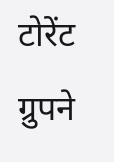टोरेंट ग्रुपने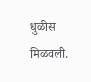धुळीस मिळवली.